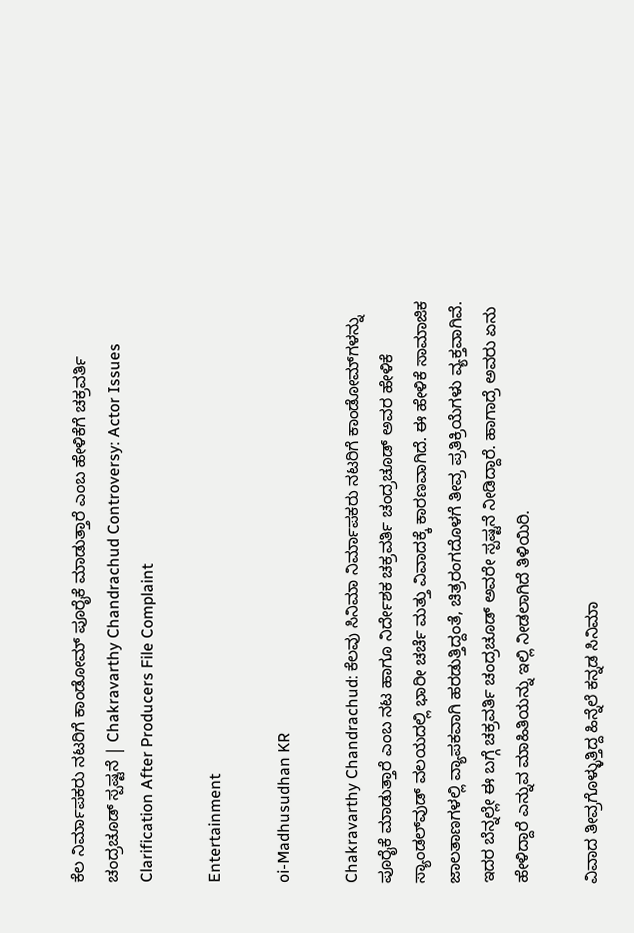ಕೆಲ ನಿರ್ಮಾಪಕರು ನಟರಿಗೆ ಕಾಂಡೋಮ್‌ ಪೂರೈಕೆ ಮಾಡುತ್ತಾರೆ ಎಂಬ ಹೇಳಿಕೆಗೆ ಚಕ್ರವರ್ತಿ ಚಂದ್ರಚೂಡ್ ಸ್ಪಷ್ಟನೆ | Chakravarthy Chandrachud Controversy: Actor Issues Clarification After Producers File Complaint

Entertainment

oi-Madhusudhan KR

Chakravarthy Chandrachud: ಕೆಲವು ಸಿನಿಮಾ ನಿರ್ಮಾಪಕರು ನಟರಿಗೆ ಕಾಂಡೋಮ್‌ಗಳನ್ನು ಪೂರೈಕೆ ಮಾಡುತ್ತಾರೆ ಎಂಬ ನಟ ಹಾಗೂ ನಿರ್ದೇಶಕ ಚಕ್ರವರ್ತಿ ಚಂದ್ರಚೂಡ್ ಅವರ ಹೇಳಿಕೆ ಸ್ಯಾಂಡಲ್‌ವುಡ್ ವಲಯದಲ್ಲಿ ಭಾರೀ ಚರ್ಚೆ ಮತ್ತು ವಿವಾದಕ್ಕೆ ಕಾರಣವಾಗಿದೆ. ಈ ಹೇಳಿಕೆ ಸಾಮಾಜಿಕ ಜಾಲತಾಣಗಳಲ್ಲಿ ವ್ಯಾಪಕವಾಗಿ ಹರಡುತ್ತಿದ್ದಂತೆ, ಚಿತ್ರರಂಗದೊಳಗೆ ತೀವ್ರ ಪ್ರತಿಕ್ರಿಯೆಗಳು ವ್ಯಕ್ತವಾಗಿವೆ. ಇದರ ಬೆನ್ನಲ್ಲೇ ಈ ಬಗ್ಗೆ ಚಕ್ರವರ್ತಿ ಚಂದ್ರಚೂಡ್ ಅವರೇ ಸ್ಪಷ್ಟನೆ ನೀಡಿದ್ದಾರೆ. ಹಾಗಾದ್ರೆ ಅವರು ಏನು ಹೇಳಿದ್ದಾರೆ ಎನ್ನುವ ಮಾಹಿತಿಯನ್ನು ಇಲ್ಲಿ ನೀಡಲಾಗಿದೆ ತಿಳಿಯಿರಿ.

ವಿವಾದ ತೀವ್ರಗೊಳ್ಳುತ್ತಿದ್ದ ಹಿನ್ನೆಲೆ ಕನ್ನಡ ಸಿನಿಮಾ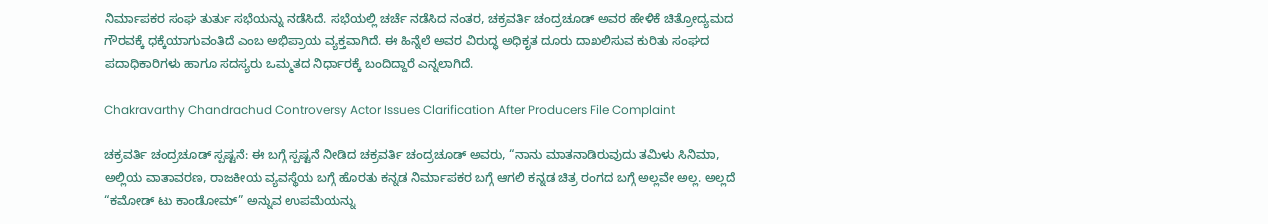ನಿರ್ಮಾಪಕರ ಸಂಘ ತುರ್ತು ಸಭೆಯನ್ನು ನಡೆಸಿದೆ. ಸಭೆಯಲ್ಲಿ ಚರ್ಚೆ ನಡೆಸಿದ ನಂತರ, ಚಕ್ರವರ್ತಿ ಚಂದ್ರಚೂಡ್ ಅವರ ಹೇಳಿಕೆ ಚಿತ್ರೋದ್ಯಮದ ಗೌರವಕ್ಕೆ ಧಕ್ಕೆಯಾಗುವಂತಿದೆ ಎಂಬ ಅಭಿಪ್ರಾಯ ವ್ಯಕ್ತವಾಗಿದೆ. ಈ ಹಿನ್ನೆಲೆ ಅವರ ವಿರುದ್ಧ ಅಧಿಕೃತ ದೂರು ದಾಖಲಿಸುವ ಕುರಿತು ಸಂಘದ ಪದಾಧಿಕಾರಿಗಳು ಹಾಗೂ ಸದಸ್ಯರು ಒಮ್ಮತದ ನಿರ್ಧಾರಕ್ಕೆ ಬಂದಿದ್ದಾರೆ ಎನ್ನಲಾಗಿದೆ.

Chakravarthy Chandrachud Controversy Actor Issues Clarification After Producers File Complaint

ಚಕ್ರವರ್ತಿ ಚಂದ್ರಚೂಡ್ ಸ್ಪಷ್ಟನೆ: ಈ ಬಗ್ಗೆ ಸ್ಪಷ್ಟನೆ ನೀಡಿದ ಚಕ್ರವರ್ತಿ ಚಂದ್ರಚೂಡ್ ಅವರು, “ನಾನು ಮಾತನಾಡಿರುವುದು ತಮಿಳು ಸಿನಿಮಾ, ಅಲ್ಲಿಯ ವಾತಾವರಣ, ರಾಜಕೀಯ ವ್ಯವಸ್ಥೆಯ ಬಗ್ಗೆ ಹೊರತು ಕನ್ನಡ ನಿರ್ಮಾಪಕರ ಬಗ್ಗೆ ಆಗಲಿ ಕನ್ನಡ ಚಿತ್ರ ರಂಗದ ಬಗ್ಗೆ ಅಲ್ಲವೇ ಅಲ್ಲ. ಅಲ್ಲದೆ “ಕಮೋಡ್ ಟು ಕಾಂಡೋಮ್” ಅನ್ನುವ ಉಪಮೆಯನ್ನು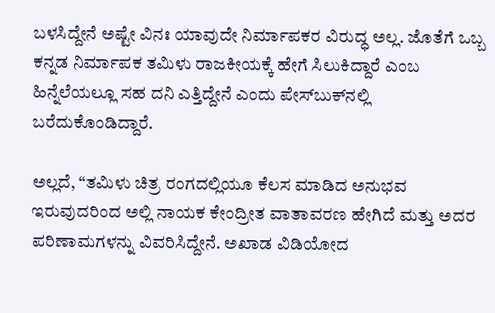ಬಳಸಿದ್ದೇನೆ ಅಷ್ಟೇ ವಿನಃ ಯಾವುದೇ ನಿರ್ಮಾಪಕರ ವಿರುದ್ಧ ಅಲ್ಲ. ಜೊತೆಗೆ ಒಬ್ಬ ಕನ್ನಡ ನಿರ್ಮಾಪಕ ತಮಿಳು ರಾಜಕೀಯಕ್ಕೆ ಹೇಗೆ ಸಿಲುಕಿದ್ದಾರೆ ಎಂಬ ಹಿನ್ನೆಲೆಯಲ್ಲೂ ಸಹ ದನಿ ಎತ್ತಿದ್ದೇನೆ ಎಂದು ಪೇಸ್‌ಬುಕ್‌ನಲ್ಲಿ ಬರೆದುಕೊಂಡಿದ್ದಾರೆ.

ಅಲ್ಲದೆ, “ತಮಿಳು ಚಿತ್ರ ರಂಗದಲ್ಲಿಯೂ ಕೆಲಸ ಮಾಡಿದ ಅನುಭವ ಇರುವುದರಿಂದ ಅಲ್ಲಿ ನಾಯಕ ಕೇಂದ್ರೀತ ವಾತಾವರಣ ಹೇಗಿದೆ ಮತ್ತು ಅದರ ಪರಿಣಾಮಗಳನ್ನು ವಿವರಿಸಿದ್ದೇನೆ. ಅಖಾಡ ವಿಡಿಯೋದ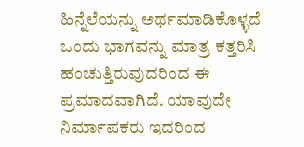ಹಿನ್ನೆಲೆಯನ್ನು ಅರ್ಥಮಾಡಿಕೊಳ್ಳದೆ ಒಂದು ಭಾಗವನ್ನು ಮಾತ್ರ ಕತ್ತರಿಸಿ ಹಂಚುತ್ತಿರುವುದರಿಂದ ಈ ಪ್ರಮಾದವಾಗಿದೆ. ಯಾವುದೇ ನಿರ್ಮಾಪಕರು ಇದರಿಂದ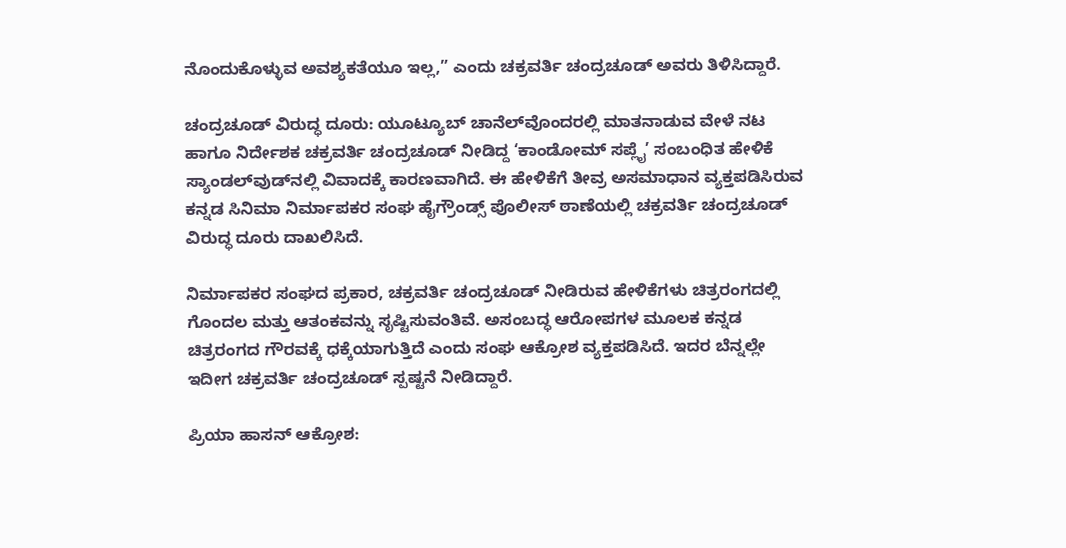ನೊಂದುಕೊಳ್ಳುವ ಅವಶ್ಯಕತೆಯೂ ಇಲ್ಲ,” ಎಂದು ಚಕ್ರವರ್ತಿ ಚಂದ್ರಚೂಡ್ ಅವರು ತಿಳಿಸಿದ್ದಾರೆ.

ಚಂದ್ರಚೂಡ್ ವಿರುದ್ಧ ದೂರು: ಯೂಟ್ಯೂಬ್ ಚಾನೆಲ್‌ವೊಂದರಲ್ಲಿ ಮಾತನಾಡುವ ವೇಳೆ ನಟ ಹಾಗೂ ನಿರ್ದೇಶಕ ಚಕ್ರವರ್ತಿ ಚಂದ್ರಚೂಡ್ ನೀಡಿದ್ದ ‘ಕಾಂಡೋಮ್ ಸಪ್ಲೈ’ ಸಂಬಂಧಿತ ಹೇಳಿಕೆ ಸ್ಯಾಂಡಲ್‌ವುಡ್‌ನಲ್ಲಿ ವಿವಾದಕ್ಕೆ ಕಾರಣವಾಗಿದೆ. ಈ ಹೇಳಿಕೆಗೆ ತೀವ್ರ ಅಸಮಾಧಾನ ವ್ಯಕ್ತಪಡಿಸಿರುವ ಕನ್ನಡ ಸಿನಿಮಾ ನಿರ್ಮಾಪಕರ ಸಂಘ ಹೈಗ್ರೌಂಡ್ಸ್ ಪೊಲೀಸ್ ಠಾಣೆಯಲ್ಲಿ ಚಕ್ರವರ್ತಿ ಚಂದ್ರಚೂಡ್ ವಿರುದ್ಧ ದೂರು ದಾಖಲಿಸಿದೆ.

ನಿರ್ಮಾಪಕರ ಸಂಘದ ಪ್ರಕಾರ, ಚಕ್ರವರ್ತಿ ಚಂದ್ರಚೂಡ್ ನೀಡಿರುವ ಹೇಳಿಕೆಗಳು ಚಿತ್ರರಂಗದಲ್ಲಿ ಗೊಂದಲ ಮತ್ತು ಆತಂಕವನ್ನು ಸೃಷ್ಟಿಸುವಂತಿವೆ. ಅಸಂಬದ್ಧ ಆರೋಪಗಳ ಮೂಲಕ ಕನ್ನಡ ಚಿತ್ರರಂಗದ ಗೌರವಕ್ಕೆ ಧಕ್ಕೆಯಾಗುತ್ತಿದೆ ಎಂದು ಸಂಘ ಆಕ್ರೋಶ ವ್ಯಕ್ತಪಡಿಸಿದೆ. ಇದರ ಬೆನ್ನಲ್ಲೇ ಇದೀಗ ಚಕ್ರವರ್ತಿ ಚಂದ್ರಚೂಡ್ ಸ್ಪಷ್ಟನೆ ನೀಡಿದ್ದಾರೆ.

ಪ್ರಿಯಾ ಹಾಸನ್ ಆಕ್ರೋಶ: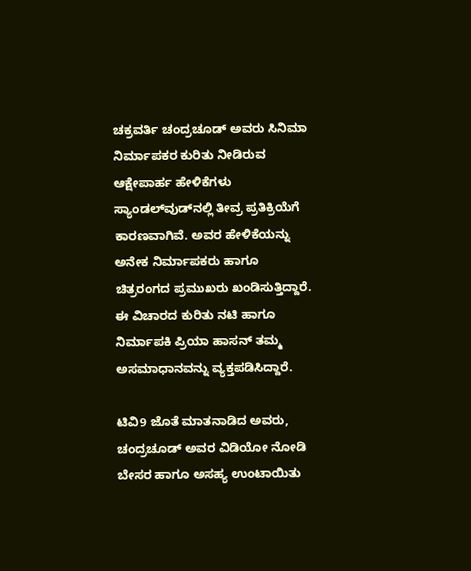ಚಕ್ರವರ್ತಿ ಚಂದ್ರಚೂಡ್ ಅವರು ಸಿನಿಮಾ ನಿರ್ಮಾಪಕರ ಕುರಿತು ನೀಡಿರುವ ಆಕ್ಷೇಪಾರ್ಹ ಹೇಳಿಕೆಗಳು ಸ್ಯಾಂಡಲ್‌ವುಡ್‌ನಲ್ಲಿ ತೀವ್ರ ಪ್ರತಿಕ್ರಿಯೆಗೆ ಕಾರಣವಾಗಿವೆ. ಅವರ ಹೇಳಿಕೆಯನ್ನು ಅನೇಕ ನಿರ್ಮಾಪಕರು ಹಾಗೂ ಚಿತ್ರರಂಗದ ಪ್ರಮುಖರು ಖಂಡಿಸುತ್ತಿದ್ದಾರೆ. ಈ ವಿಚಾರದ ಕುರಿತು ನಟಿ ಹಾಗೂ ನಿರ್ಮಾಪಕಿ ಪ್ರಿಯಾ ಹಾಸನ್ ತಮ್ಮ ಅಸಮಾಧಾನವನ್ನು ವ್ಯಕ್ತಪಡಿಸಿದ್ದಾರೆ.

ಟಿವಿ9 ಜೊತೆ ಮಾತನಾಡಿದ ಅವರು, ಚಂದ್ರಚೂಡ್ ಅವರ ವಿಡಿಯೋ ನೋಡಿ ಬೇಸರ ಹಾಗೂ ಅಸಹ್ಯ ಉಂಟಾಯಿತು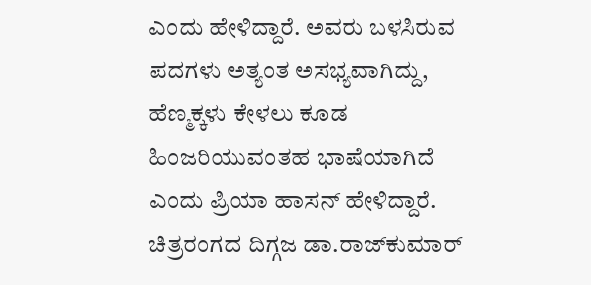ಎಂದು ಹೇಳಿದ್ದಾರೆ. ಅವರು ಬಳಸಿರುವ ಪದಗಳು ಅತ್ಯಂತ ಅಸಭ್ಯವಾಗಿದ್ದು, ಹೆಣ್ಮಕ್ಕಳು ಕೇಳಲು ಕೂಡ ಹಿಂಜರಿಯುವಂತಹ ಭಾಷೆಯಾಗಿದೆ ಎಂದು ಪ್ರಿಯಾ ಹಾಸನ್ ಹೇಳಿದ್ದಾರೆ. ಚಿತ್ರರಂಗದ ದಿಗ್ಗಜ ಡಾ.ರಾಜ್‌ಕುಮಾರ್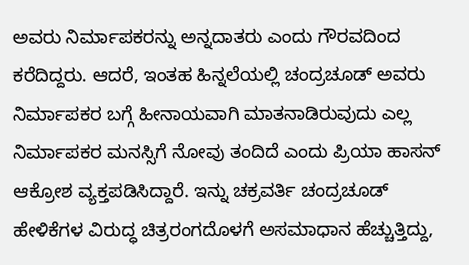ಅವರು ನಿರ್ಮಾಪಕರನ್ನು ಅನ್ನದಾತರು ಎಂದು ಗೌರವದಿಂದ ಕರೆದಿದ್ದರು. ಆದರೆ, ಇಂತಹ ಹಿನ್ನಲೆಯಲ್ಲಿ ಚಂದ್ರಚೂಡ್ ಅವರು ನಿರ್ಮಾಪಕರ ಬಗ್ಗೆ ಹೀನಾಯವಾಗಿ ಮಾತನಾಡಿರುವುದು ಎಲ್ಲ ನಿರ್ಮಾಪಕರ ಮನಸ್ಸಿಗೆ ನೋವು ತಂದಿದೆ ಎಂದು ಪ್ರಿಯಾ ಹಾಸನ್ ಆಕ್ರೋಶ ವ್ಯಕ್ತಪಡಿಸಿದ್ದಾರೆ. ಇನ್ನು ಚಕ್ರವರ್ತಿ ಚಂದ್ರಚೂಡ್ ಹೇಳಿಕೆಗಳ ವಿರುದ್ಧ ಚಿತ್ರರಂಗದೊಳಗೆ ಅಸಮಾಧಾನ ಹೆಚ್ಚುತ್ತಿದ್ದು,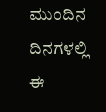ಮುಂದಿನ ದಿನಗಳಲ್ಲಿ ಈ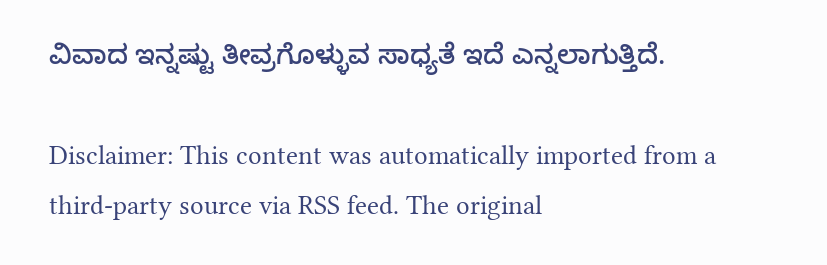ವಿವಾದ ಇನ್ನಷ್ಟು ತೀವ್ರಗೊಳ್ಳುವ ಸಾಧ್ಯತೆ ಇದೆ ಎನ್ನಲಾಗುತ್ತಿದೆ.

Disclaimer: This content was automatically imported from a third-party source via RSS feed. The original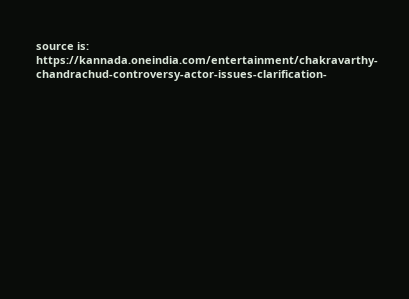source is: https://kannada.oneindia.com/entertainment/chakravarthy-chandrachud-controversy-actor-issues-clarification-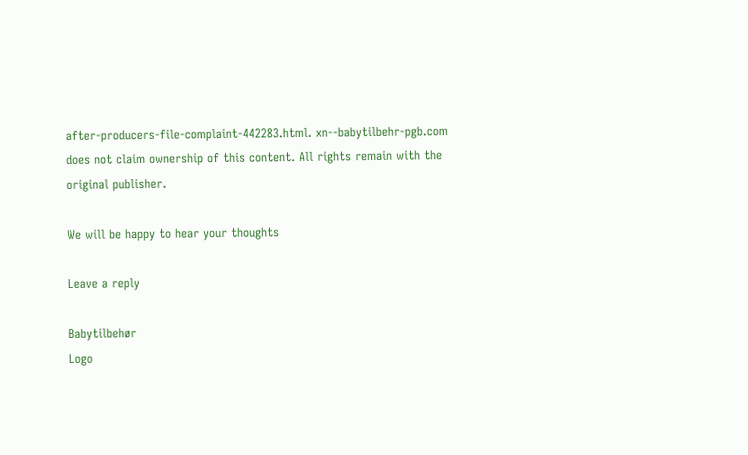after-producers-file-complaint-442283.html. xn--babytilbehr-pgb.com does not claim ownership of this content. All rights remain with the original publisher.

We will be happy to hear your thoughts

Leave a reply

Babytilbehør
Logo